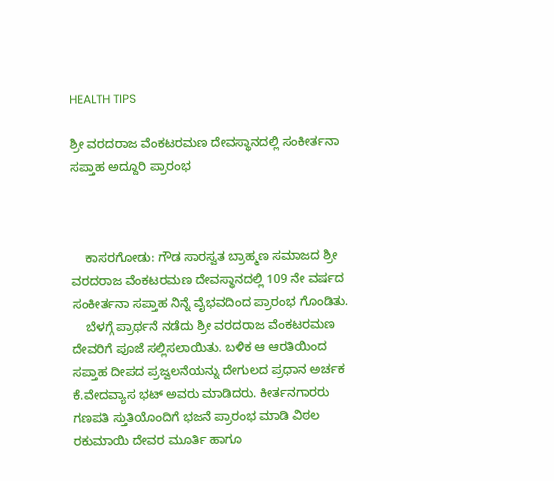HEALTH TIPS

ಶ್ರೀ ವರದರಾಜ ವೆಂಕಟರಮಣ ದೇವಸ್ಥಾನದಲ್ಲಿ ಸಂಕೀರ್ತನಾ ಸಪ್ತಾಹ ಅದ್ದೂರಿ ಪ್ರಾರಂಭ



    ಕಾಸರಗೋಡು: ಗೌಡ ಸಾರಸ್ವತ ಬ್ರಾಹ್ಮಣ ಸಮಾಜದ ಶ್ರೀ ವರದರಾಜ ವೆಂಕಟರಮಣ ದೇವಸ್ಥಾನದಲ್ಲಿ 109 ನೇ ವರ್ಷದ ಸಂಕೀರ್ತನಾ ಸಪ್ತಾಹ ನಿನ್ನೆ ವೈಭವದಿಂದ ಪ್ರಾರಂಭ ಗೊಂಡಿತು.
    ಬೆಳಗ್ಗೆ ಪ್ರಾರ್ಥನೆ ನಡೆದು ಶ್ರೀ ವರದರಾಜ ವೆಂಕಟರಮಣ ದೇವರಿಗೆ ಪೂಜೆ ಸಲ್ಲಿಸಲಾಯಿತು. ಬಳಿಕ ಆ ಆರತಿಯಿಂದ ಸಪ್ತಾಹ ದೀಪದ ಪ್ರಜ್ವಲನೆಯನ್ನು ದೇಗುಲದ ಪ್ರಧಾನ ಅರ್ಚಕ ಕೆ.ವೇದವ್ಯಾಸ ಭಟ್ ಅವರು ಮಾಡಿದರು. ಕೀರ್ತನಗಾರರು ಗಣಪತಿ ಸ್ತುತಿಯೊಂದಿಗೆ ಭಜನೆ ಪ್ರಾರಂಭ ಮಾಡಿ ವಿಠಲ ರಕುಮಾಯಿ ದೇವರ ಮೂರ್ತಿ ಹಾಗೂ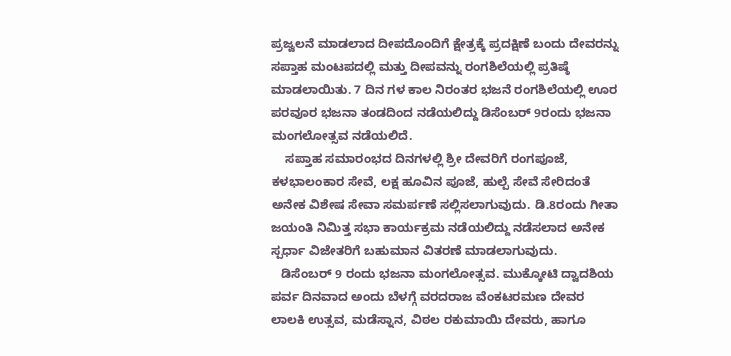ಪ್ರಜ್ವಲನೆ ಮಾಡಲಾದ ದೀಪದೊಂದಿಗೆ ಕ್ಷೇತ್ರಕ್ಕೆ ಪ್ರದಕ್ಷಿಣೆ ಬಂದು ದೇವರನ್ನು ಸಪ್ತಾಹ ಮಂಟಪದಲ್ಲಿ ಮತ್ತು ದೀಪವನ್ನು ರಂಗಶಿಲೆಯಲ್ಲಿ ಪ್ರತಿಷ್ಠೆ ಮಾಡಲಾಯಿತು. 7 ದಿನ ಗಳ ಕಾಲ ನಿರಂತರ ಭಜನೆ ರಂಗಶಿಲೆಯಲ್ಲಿ ಊರ ಪರವೂರ ಭಜನಾ ತಂಡದಿಂದ ನಡೆಯಲಿದ್ದು ಡಿಸೆಂಬರ್ 9ರಂದು ಭಜನಾ ಮಂಗಲೋತ್ಸವ ನಡೆಯಲಿದೆ.
    ಸಪ್ತಾಹ ಸಮಾರಂಭದ ದಿನಗಳಲ್ಲಿ ಶ್ರೀ ದೇವರಿಗೆ ರಂಗಪೂಜೆ, ಕಳಭಾಲಂಕಾರ ಸೇವೆ, ಲಕ್ಷ ಹೂವಿನ ಪೂಜೆ, ಹುಲ್ಪೆ ಸೇವೆ ಸೇರಿದಂತೆ ಅನೇಕ ವಿಶೇಷ ಸೇವಾ ಸಮರ್ಪಣೆ ಸಲ್ಲಿಸಲಾಗುವುದು. ಡಿ.8ರಂದು ಗೀತಾ ಜಯಂತಿ ನಿಮಿತ್ತ ಸಭಾ ಕಾರ್ಯಕ್ರಮ ನಡೆಯಲಿದ್ದು ನಡೆಸಲಾದ ಅನೇಕ ಸ್ಪರ್ಧಾ ವಿಜೇತರಿಗೆ ಬಹುಮಾನ ವಿತರಣೆ ಮಾಡಲಾಗುವುದು.
   ಡಿಸೆಂಬರ್ 9 ರಂದು ಭಜನಾ ಮಂಗಲೋತ್ಸವ. ಮುಕ್ಕೋಟಿ ದ್ವಾದಶಿಯ ಪರ್ವ ದಿನವಾದ ಅಂದು ಬೆಳಗ್ಗೆ ವರದರಾಜ ವೆಂಕಟರಮಣ ದೇವರ ಲಾಲಕಿ ಉತ್ಸವ, ಮಡೆಸ್ನಾನ, ವಿಠಲ ರಕುಮಾಯಿ ದೇವರು, ಹಾಗೂ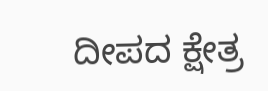ದೀಪದ ಕ್ಷೇತ್ರ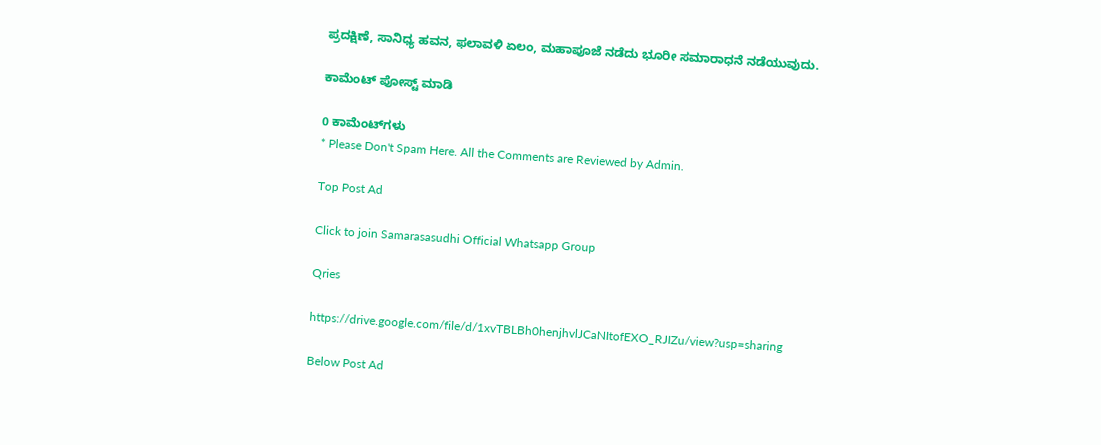ಪ್ರದಕ್ಷಿಣೆ, ಸಾನಿಧ್ಯ ಹವನ, ಫಲಾವಳಿ ಏಲಂ, ಮಹಾಪೂಜೆ ನಡೆದು ಭೂರೀ ಸಮಾರಾಧನೆ ನಡೆಯುವುದು.

ಕಾಮೆಂಟ್‌‌ ಪೋಸ್ಟ್‌ ಮಾಡಿ

0 ಕಾಮೆಂಟ್‌ಗಳು
* Please Don't Spam Here. All the Comments are Reviewed by Admin.

Top Post Ad

Click to join Samarasasudhi Official Whatsapp Group

Qries

https://drive.google.com/file/d/1xvTBLBh0henjhvlJCaNItofEXO_RJIZu/view?usp=sharing

Below Post Ad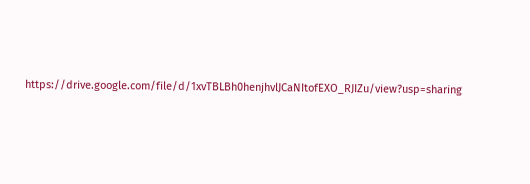https://drive.google.com/file/d/1xvTBLBh0henjhvlJCaNItofEXO_RJIZu/view?usp=sharing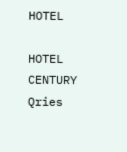HOTEL

HOTEL
CENTURY
Qries